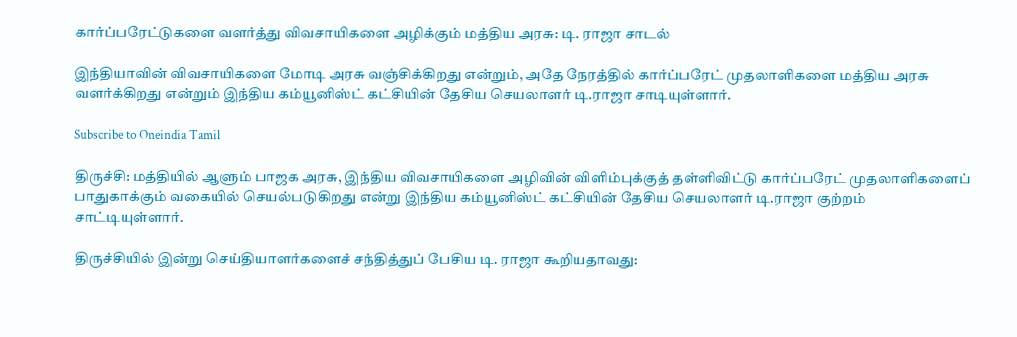கார்ப்பரேட்டுகளை வளர்த்து விவசாயிகளை அழிக்கும் மத்திய அரசு: டி. ராஜா சாடல்

இந்தியாவின் விவசாயிகளை மோடி அரசு வஞ்சிக்கிறது என்றும், அதே நேரத்தில் கார்ப்பரேட் முதலாளிகளை மத்திய அரசு வளர்க்கிறது என்றும் இந்திய கம்யூனிஸ்ட் கட்சியின் தேசிய செயலாளர் டி.ராஜா சாடியுள்ளார்.

Subscribe to Oneindia Tamil

திருச்சி: மத்தியில் ஆளும் பாஜக அரசு, இந்திய விவசாயிகளை அழிவின் விளிம்புக்குத் தள்ளிவிட்டு கார்ப்பரேட் முதலாளிகளைப் பாதுகாக்கும் வகையில் செயல்படுகிறது என்று இந்திய கம்யூனிஸ்ட் கட்சியின் தேசிய செயலாளர் டி.ராஜா குற்றம் சாட்டியுள்ளார்.

திருச்சியில் இன்று செய்தியாளர்களைச் சந்தித்துப் பேசிய டி. ராஜா கூறியதாவது: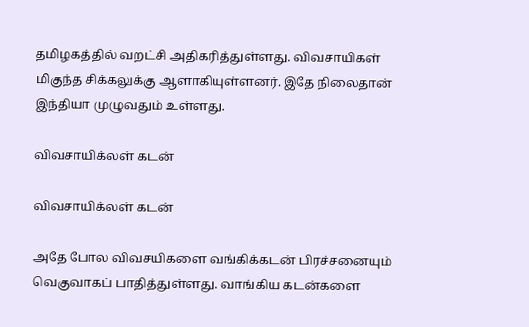தமிழகத்தில் வறட்சி அதிகரித்துள்ளது. விவசாயிகள் மிகுந்த சிக்கலுக்கு ஆளாகியுள்ளனர். இதே நிலைதான் இந்தியா முழுவதும் உள்ளது.

விவசாயிக்லள் கடன்

விவசாயிக்லள் கடன்

அதே போல விவசயிகளை வங்கிக்கடன் பிரச்சனையும் வெகுவாகப் பாதித்துள்ளது. வாங்கிய கடன்களை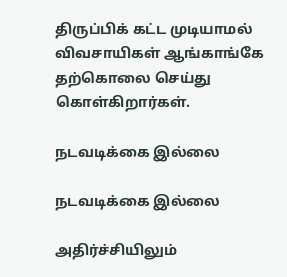திருப்பிக் கட்ட முடியாமல் விவசாயிகள் ஆங்காங்கே தற்கொலை செய்து கொள்கிறார்கள்.

நடவடிக்கை இல்லை

நடவடிக்கை இல்லை

அதிர்ச்சியிலும்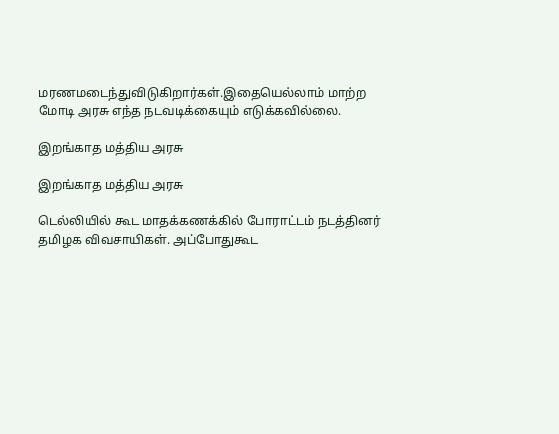மரணமடைந்துவிடுகிறார்கள்.இதையெல்லாம் மாற்ற மோடி அரசு எந்த நடவடிக்கையும் எடுக்கவில்லை.

இறங்காத மத்திய அரசு

இறங்காத மத்திய அரசு

டெல்லியில் கூட மாதக்கணக்கில் போராட்டம் நடத்தினர் தமிழக விவசாயிகள். அப்போதுகூட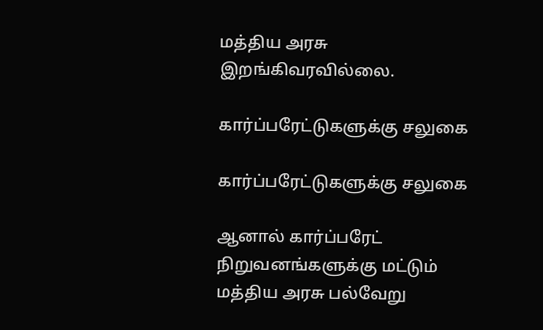மத்திய அரசு இறங்கிவரவில்லை.

கார்ப்பரேட்டுகளுக்கு சலுகை

கார்ப்பரேட்டுகளுக்கு சலுகை

ஆனால் கார்ப்பரேட் நிறுவனங்களுக்கு மட்டும் மத்திய அரசு பல்வேறு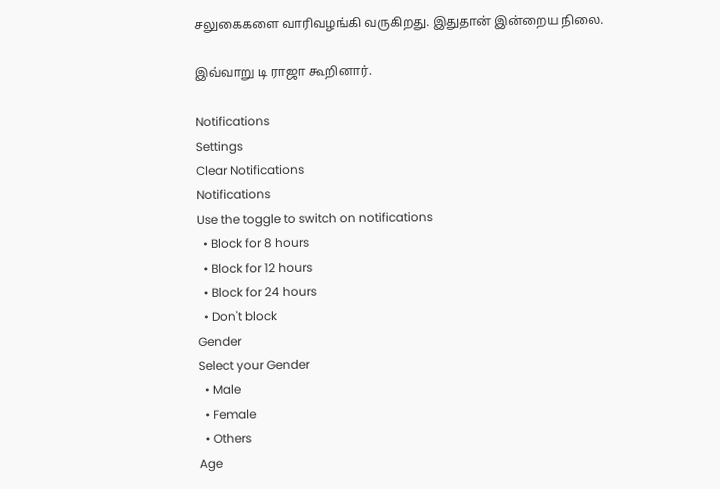சலுகைகளை வாரிவழங்கி வருகிறது. இதுதான் இன்றைய நிலை.

இவ்வாறு டி ராஜா கூறினார்.

Notifications
Settings
Clear Notifications
Notifications
Use the toggle to switch on notifications
  • Block for 8 hours
  • Block for 12 hours
  • Block for 24 hours
  • Don't block
Gender
Select your Gender
  • Male
  • Female
  • Others
Age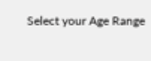Select your Age Range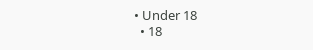• Under 18
  • 18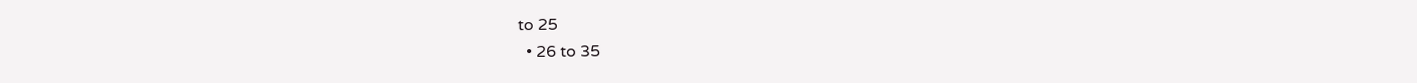to 25
  • 26 to 35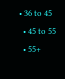• 36 to 45
  • 45 to 55
  • 55+